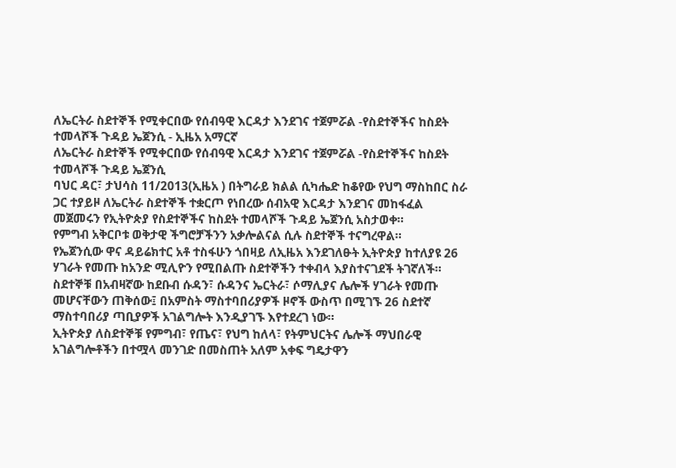ለኤርትራ ስደተኞች የሚቀርበው የሰብዓዊ እርዳታ እንደገና ተጀምሯል -የስደተኞችና ከስደት ተመላሾች ጉዳይ ኤጀንሲ - ኢዜአ አማርኛ
ለኤርትራ ስደተኞች የሚቀርበው የሰብዓዊ እርዳታ እንደገና ተጀምሯል -የስደተኞችና ከስደት ተመላሾች ጉዳይ ኤጀንሲ
ባህር ዳር፣ ታህሳስ 11/2013(ኢዜአ ) በትግራይ ክልል ሲካሔድ ከቆየው የህግ ማስከበር ስራ ጋር ተያይዞ ለኤርትራ ስደተኞች ተቋርጦ የነበረው ሰብአዊ እርዳታ እንደገና መከፋፈል መጀመሩን የኢትዮጵያ የስደተኞችና ከስደት ተመላሾች ጉዳይ ኤጀንሲ አስታወቀ።
የምግብ አቅርቦቱ ወቅታዊ ችግሮቻችንን አቃሎልናል ሲሉ ስደተኞች ተናግረዋል።
የኤጀንሲው ዋና ዳይሬክተር አቶ ተስፋሁን ጎበዛይ ለኢዜአ እንደገለፁት ኢትዮጵያ ከተለያዩ 26 ሃገራት የመጡ ከአንድ ሚሊዮን የሚበልጡ ስደተኞችን ተቀብላ እያስተናገደች ትገኛለች።
ስደተኞቹ በአብዛኛው ከደቡብ ሱዳን፣ ሱዳንና ኤርትራ፣ ሶማሊያና ሌሎች ሃገራት የመጡ መሆናቸውን ጠቅሰው፤ በአምስት ማስተባበሪያዎች ዞኖች ውስጥ በሚገኙ 26 ስደተኛ ማስተባበሪያ ጣቢያዎች አገልግሎት እንዲያገኙ እየተደረገ ነው።
ኢትዮጵያ ለስደተኞቹ የምግብ፣ የጤና፣ የህግ ከለላ፣ የትምህርትና ሌሎች ማህበራዊ አገልግሎቶችን በተሟላ መንገድ በመስጠት አለም አቀፍ ግዴታዋን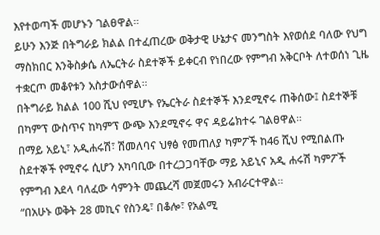እየተወጣች መሆኑን ገልፀዋል።
ይሁን እንጅ በትግራይ ክልል በተፈጠረው ወቅታዊ ሁኔታና መንግስት እየወሰደ ባለው የህግ ማስክበር እንቅስቃሴ ለኤርትራ ስደተኞች ይቀርብ የነበረው የምግብ አቅርቦት ለተወሰነ ጊዜ ተቋርጦ መቆየቱን አስታውሰዋል።
በትግራይ ክልል 100 ሺህ የሚሆኑ የኤርትራ ስደተኞች እንደሚኖሩ ጠቅሰው፤ ስደተኞቹ በካምፕ ውስጥና ከካምፕ ውጭ እንደሚኖሩ ዋና ዳይሬክተሩ ገልፀዋል።
በማይ አይኒ፣ አዲሐሩሽ፣ ሽመለባና ህፃፅ የመጠለያ ካምፖች ከ46 ሺህ የሚበልጡ ስደተኞች የሚኖሩ ሲሆን አካባቢው በተረጋጋባቸው ማይ አይኒና አዲ ሐሩሽ ካምፖች የምግብ እደላ ባለፈው ሳምንት መጨረሻ መጀመሩን አብራርተዋል።
“በአሁኑ ወቅት 28 መኪና የስንዴ፣ በቆሎ፣ የአልሚ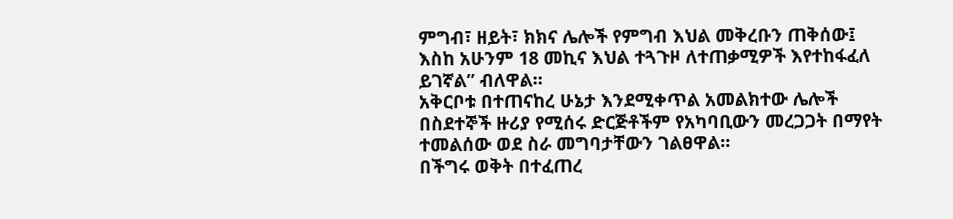ምግብ፣ ዘይት፣ ክክና ሌሎች የምግብ እህል መቅረቡን ጠቅሰው፤ እስከ አሁንም 18 መኪና እህል ተጓጉዞ ለተጠቃሚዎች እየተከፋፈለ ይገኛል” ብለዋል።
አቅርቦቱ በተጠናከረ ሁኔታ እንደሚቀጥል አመልክተው ሌሎች በስደተኞች ዙሪያ የሚሰሩ ድርጅቶችም የአካባቢውን መረጋጋት በማየት ተመልሰው ወደ ስራ መግባታቸውን ገልፀዋል።
በችግሩ ወቅት በተፈጠረ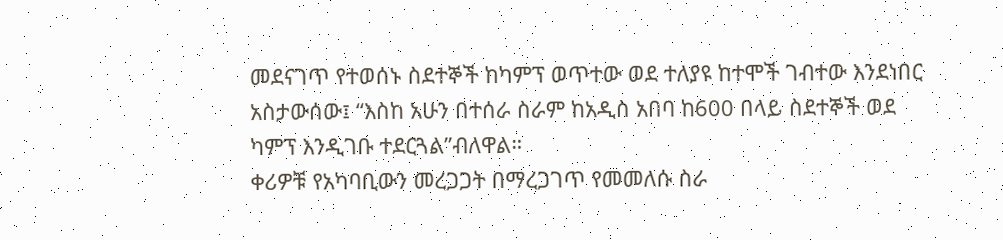መደናገጥ የተወሰኑ ስደተኞች ከካምፕ ወጥተው ወደ ተለያዩ ከተሞች ገብተው እንደነበር አስታውሰው፤ “እስከ አሁን በተሰራ ስራም ከአዲስ አበባ ከ600 በላይ ስደተኞች ወደ ካምፕ እንዲገቡ ተደርጓል”ብለዋል።
ቀሪዎቹ የአካባቢውን መረጋጋት በማረጋገጥ የመመለሱ ስራ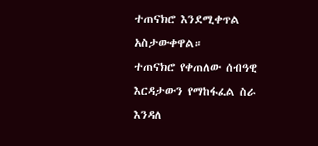ተጠናክሮ እንደሚቀጥል አስታውቀዋል።
ተጠናክሮ የቀጠለው ሰብዓዊ እርዳታውን የማከፋፈል ስራ እንዳለ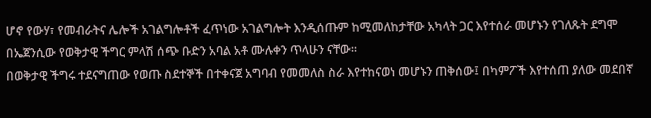ሆኖ የውሃ፣ የመብራትና ሌሎች አገልግሎቶች ፈጥነው አገልግሎት እንዲሰጡም ከሚመለከታቸው አካላት ጋር እየተሰራ መሆኑን የገለጹት ደግሞ በኤጀንሲው የወቅታዊ ችግር ምላሽ ሰጭ ቡድን አባል አቶ ሙሉቀን ጥላሁን ናቸው።
በወቅታዊ ችግሩ ተደናግጠው የወጡ ስደተኞች በተቀናጀ አግባብ የመመለስ ስራ እየተከናወነ መሆኑን ጠቅሰው፤ በካምፖች እየተሰጠ ያለው መደበኛ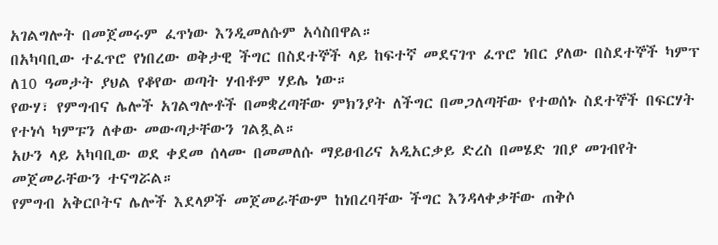አገልግሎት በመጀመሩም ፈጥነው እንዲመለሱም አሳስበዋል።
በአካባቢው ተፈጥሮ የነበረው ወቅታዊ ችግር በስደተኞች ላይ ከፍተኛ መደናገጥ ፈጥሮ ነበር ያለው በስደተኞች ካምፕ ለ10 ዓመታት ያህል የቆየው ወጣት ሃብቶም ሃይሌ ነው።
የውሃ፣ የምግብና ሌሎች አገልግሎቶች በመቋረጣቸው ምክንያት ለችግር በመጋለጣቸው የተወሰኑ ስደተኞች በፍርሃት የተነሳ ካምፑን ለቀው መውጣታቸውን ገልጿል።
አሁን ላይ አካባቢው ወደ ቀደመ ሰላሙ በመመለሱ ማይፀብሪና አዲአርቃይ ድረስ በመሄድ ገበያ መገብየት መጀመራቸውን ተናግሯል።
የምግብ አቅርቦትና ሌሎች እደላዎች መጀመራቸውም ከነበረባቸው ችግር እንዳላቀቃቸው ጠቅሶ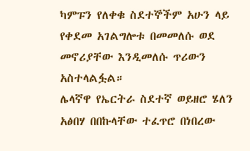ካምፑን የለቀቁ ስደተኞችም አሁን ላይ የቀደመ አገልግሎቱ በመመለሱ ወደ መኖሪያቸው እንዲመለሱ ጥሪውን አስተላልፏል።
ሌላኛዋ የኤርትራ ስደተኛ ወይዘሮ ሄለን አፅበሃ በበኩላቸው ተፈጥሮ በነበረው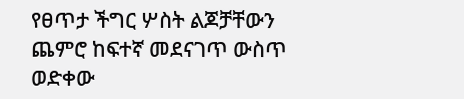የፀጥታ ችግር ሦስት ልጆቻቸውን ጨምሮ ከፍተኛ መደናገጥ ውስጥ ወድቀው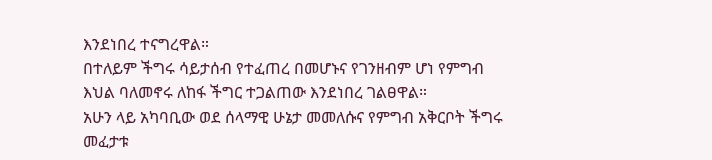እንደነበረ ተናግረዋል።
በተለይም ችግሩ ሳይታሰብ የተፈጠረ በመሆኑና የገንዘብም ሆነ የምግብ እህል ባለመኖሩ ለከፋ ችግር ተጋልጠው እንደነበረ ገልፀዋል።
አሁን ላይ አካባቢው ወደ ሰላማዊ ሁኔታ መመለሱና የምግብ አቅርቦት ችግሩ መፈታቱ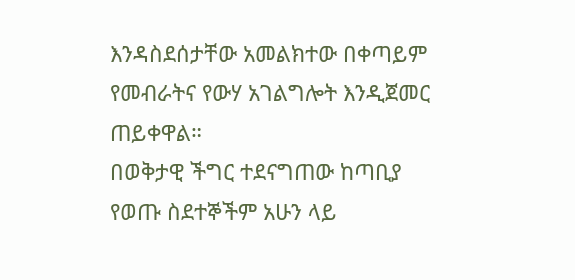እንዳስደሰታቸው አመልክተው በቀጣይም የመብራትና የውሃ አገልግሎት እንዲጀመር ጠይቀዋል።
በወቅታዊ ችግር ተደናግጠው ከጣቢያ የወጡ ስደተኞችም አሁን ላይ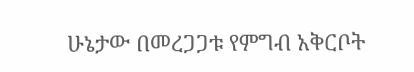ሁኔታው በመረጋጋቱ የምግብ አቅርቦት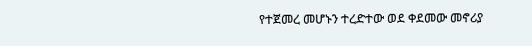የተጀመረ መሆኑን ተረድተው ወደ ቀደመው መኖሪያ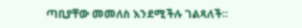ጣቢያቸው መመለስ እንደሚችሉ ገልጻለች።